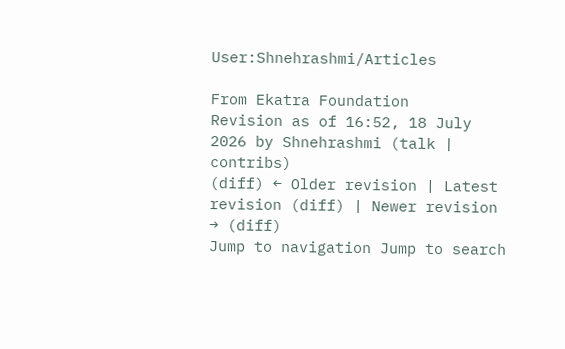User:Shnehrashmi/Articles

From Ekatra Foundation
Revision as of 16:52, 18 July 2026 by Shnehrashmi (talk | contribs)
(diff) ← Older revision | Latest revision (diff) | Newer revision → (diff)
Jump to navigation Jump to search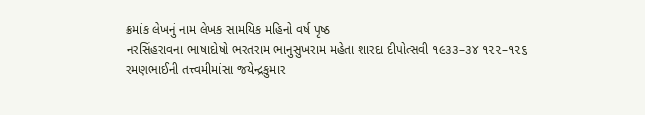ક્રમાંક લેખનું નામ લેખક સામયિક મહિનો વર્ષ પૃષ્ઠ
નરસિંહરાવના ભાષાદોષો ભરતરામ ભાનુસુખરામ મહેતા શારદા દીપોત્સવી ૧૯૩૩–૩૪ ૧૨૨–૧૨૬
રમણભાઈની તત્ત્વમીમાંસા જયેન્દ્રકુમાર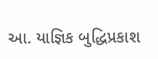આ. યાજ્ઞિક બુદ્ધિપ્રકાશ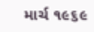માર્ચ ૧૯૬૯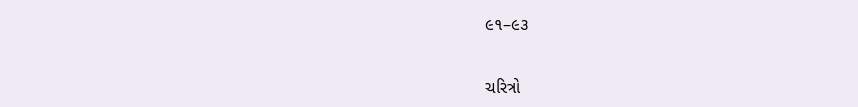૯૧–૯૩


ચરિત્રો